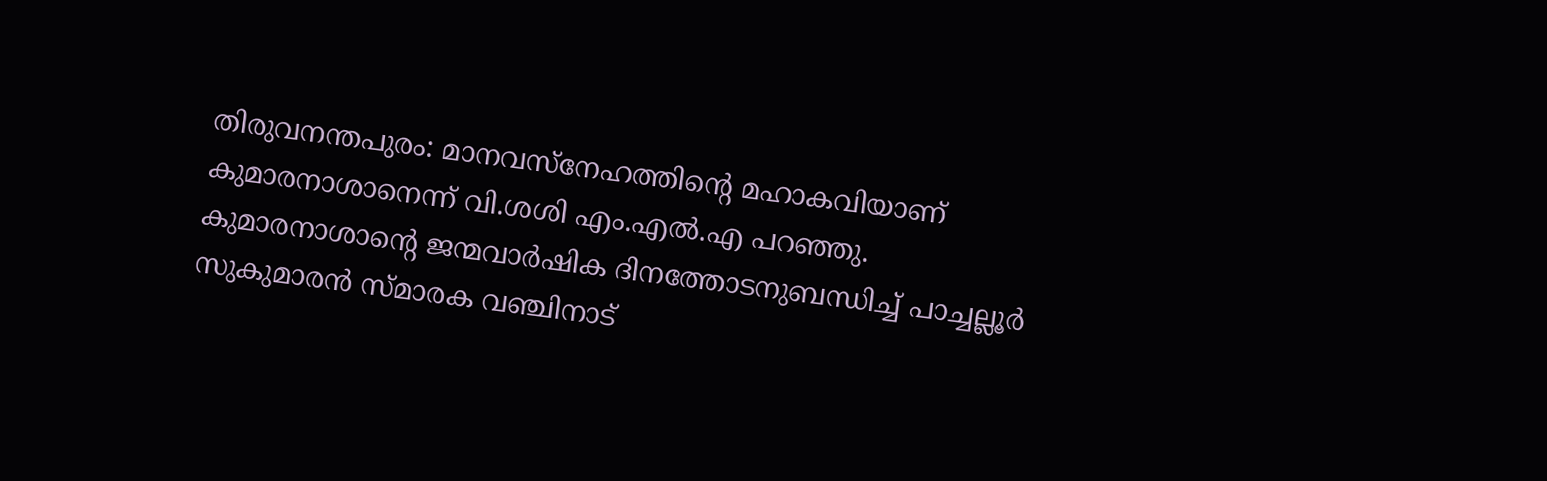തിരുവനന്തപുരം: മാനവസ്നേഹത്തിന്റെ മഹാകവിയാണ് കുമാരനാശാനെന്ന് വി.ശശി എം.എൽ.എ പറഞ്ഞു. കുമാരനാശാന്റെ ജന്മവാർഷിക ദിനത്തോടനുബന്ധിച്ച് പാച്ചല്ലൂർ സുകുമാരൻ സ്മാരക വഞ്ചിനാട്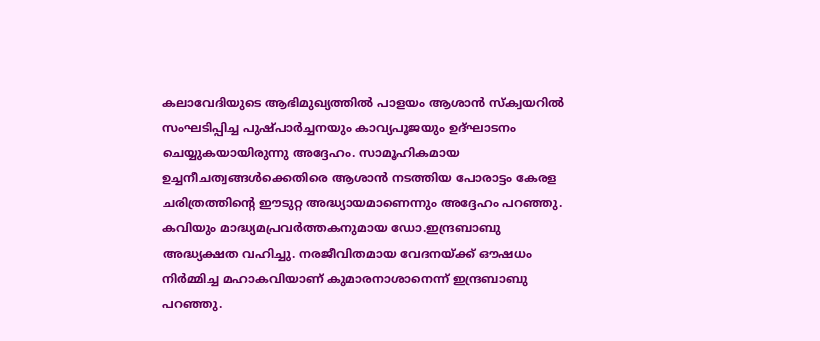കലാവേദിയുടെ ആഭിമുഖ്യത്തിൽ പാളയം ആശാൻ സ്ക്വയറിൽ സംഘടിപ്പിച്ച പുഷ്പാർച്ചനയും കാവ്യപൂജയും ഉദ്ഘാടനം ചെയ്യുകയായിരുന്നു അദ്ദേഹം. സാമൂഹികമായ ഉച്ചനീചത്വങ്ങൾക്കെതിരെ ആശാൻ നടത്തിയ പോരാട്ടം കേരള ചരിത്രത്തിന്റെ ഈടുറ്റ അദ്ധ്യായമാണെന്നും അദ്ദേഹം പറഞ്ഞു.
കവിയും മാദ്ധ്യമപ്രവർത്തകനുമായ ഡോ.ഇന്ദ്രബാബു അദ്ധ്യക്ഷത വഹിച്ചു. നരജീവിതമായ വേദനയ്ക്ക് ഔഷധം നിർമ്മിച്ച മഹാകവിയാണ് കുമാരനാശാനെന്ന് ഇന്ദ്രബാബു പറഞ്ഞു.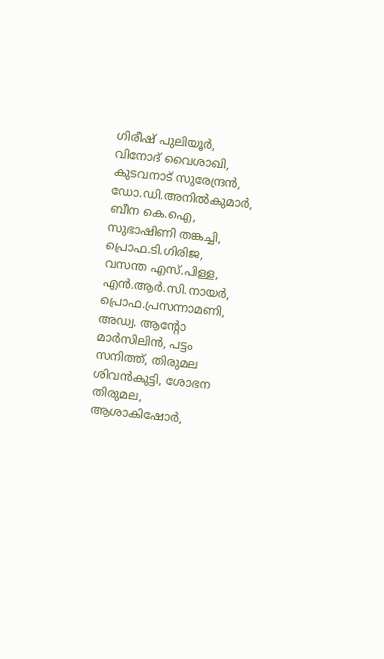ഗിരീഷ് പുലിയൂർ, വിനോദ് വൈശാഖി, കുടവനാട് സുരേന്ദ്രൻ, ഡോ.ഡി.അനിൽകുമാർ, ബീന കെ.ഐ, സുഭാഷിണി തങ്കച്ചി, പ്രൊഫ.ടി.ഗിരിജ, വസന്ത എസ്.പിള്ള, എൻ.ആർ.സി.നായർ, പ്രൊഫ.പ്രസന്നാമണി, അഡ്വ. ആന്റോ മാർസിലിൻ, പട്ടം സനിത്ത്, തിരുമല ശിവൻകുട്ടി, ശോഭന തിരുമല, ആശാകിഷോർ,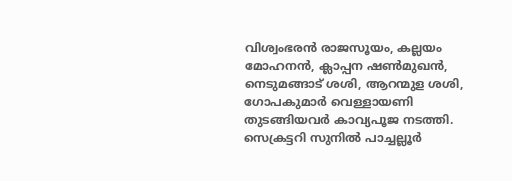വിശ്വംഭരൻ രാജസൂയം, കല്ലയം മോഹനൻ, ക്ലാപ്പന ഷൺമുഖൻ, നെടുമങ്ങാട് ശശി, ആറന്മുള ശശി, ഗോപകുമാർ വെള്ളായണി തുടങ്ങിയവർ കാവ്യപൂജ നടത്തി. സെക്രട്ടറി സുനിൽ പാച്ചല്ലൂർ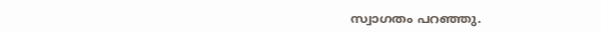സ്വാഗതം പറഞ്ഞു.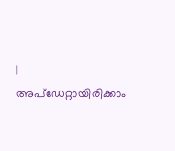|
അപ്ഡേറ്റായിരിക്കാം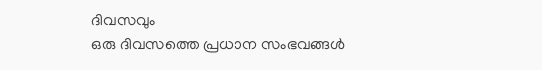ദിവസവും
ഒരു ദിവസത്തെ പ്രധാന സംഭവങ്ങൾ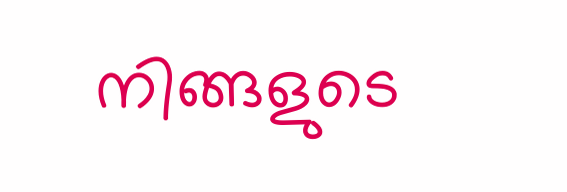നിങ്ങളുടെ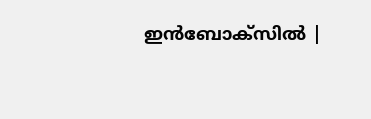ഇൻബോക്സിൽ |